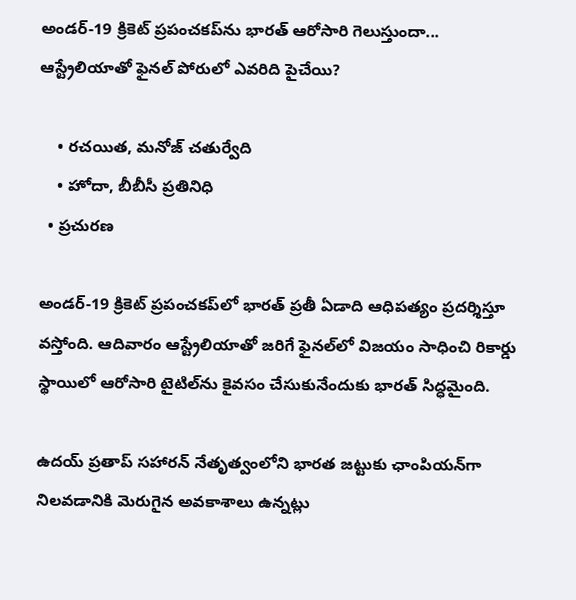అండర్-19 క్రికెట్ ప్రపంచకప్‌ను భారత్ ఆరోసారి గెలుస్తుందా... ఆస్ట్రేలియాతో ఫైనల్ పోరులో ఎవరిది పైచేయి?

    • రచయిత, మనోజ్ చతుర్వేది
    • హోదా, బీబీసీ ప్రతినిధి
  • ప్రచురణ

అండర్-19 క్రికెట్ ప్రపంచకప్‌లో భారత్ ప్రతీ ఏడాది ఆధిపత్యం ప్రదర్శిస్తూ వస్తోంది. ఆదివారం ఆస్ట్రేలియాతో జరిగే ఫైనల్‌లో విజయం సాధించి రికార్డు స్థాయిలో ఆరోసారి టైటిల్‌ను కైవసం చేసుకునేందుకు భారత్ సిద్ధమైంది.

ఉదయ్ ప్రతాప్ సహారన్ నేతృత్వంలోని భారత జట్టుకు ఛాంపియన్‌గా నిలవడానికి మెరుగైన అవకాశాలు ఉన్నట్లు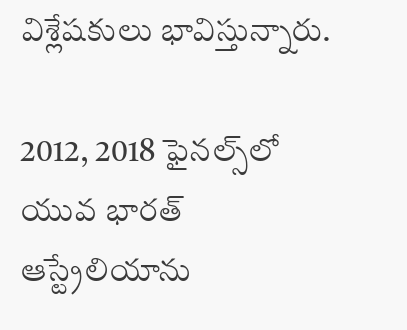విశ్లేషకులు భావిస్తున్నారు.

2012, 2018 ఫైనల్స్‌లో యువ భారత్ ఆస్ట్రేలియాను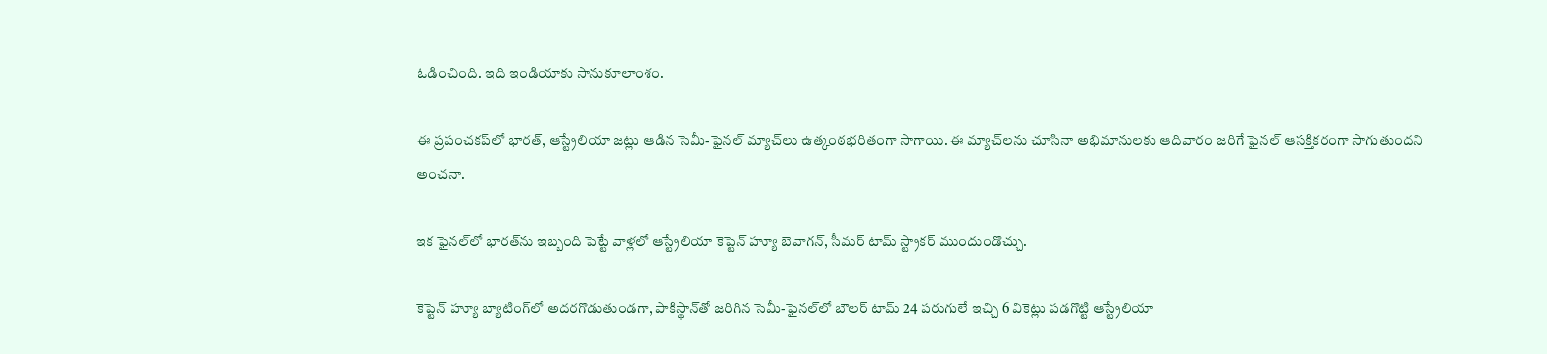ఓడించింది. ఇది ఇండియాకు సానుకూలాంశం.

ఈ ప్రపంచకప్‌లో భారత్, ఆస్ట్రేలియా జట్లు ఆడిన సెమీ-ఫైనల్ మ్యాచ్‌లు ఉత్కంఠభరితంగా సాగాయి. ఈ మ్యాచ్‌లను చూసినా అభిమానులకు ఆదివారం జరిగే ఫైనల్‌ ఆసక్తికరంగా సాగుతుందని అంచనా.

ఇక ఫైనల్‌లో భారత్‌‌ను ఇబ్బంది పెట్టే వాళ్లలో ఆస్ట్రేలియా కెప్టెన్ హ్యూ బెవాగన్, సీమర్ టామ్ స్ట్రాకర్ ముందుండొచ్చు.

కెప్టెన్ హ్యూ బ్యాటింగ్‌లో అదరగొడుతుండగా, పాకిస్థాన్‌తో జరిగిన సెమీ-ఫైనల్‌లో బౌలర్ టామ్ 24 పరుగులే ఇచ్చి 6 వికెట్లు పడగొట్టి ఆస్ట్రేలియా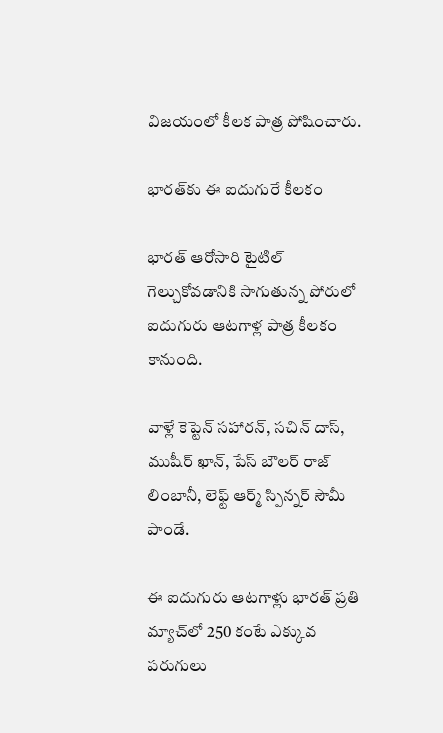విజయంలో కీలక పాత్ర పోషించారు.

భారత్‌కు ఈ ఐదుగురే కీలకం

భారత్‌ ఆరోసారి టైటిల్‌ గెల్చుకోవడానికి సాగుతున్న పోరులో ఐదుగురు ఆటగాళ్ల పాత్ర కీలకం కానుంది.

వాళ్లే కెప్టెన్ సహారన్, సచిన్ దాస్, ముషీర్ ఖాన్, పేస్ బౌలర్ రాజ్ లింబానీ, లెఫ్ట్ ఆర్మ్ స్పిన్నర్ సౌమీ పాండే.

ఈ ఐదుగురు ఆటగాళ్లు భారత్‌ ప్రతి మ్యాచ్‌లో 250 కంటే ఎక్కువ పరుగులు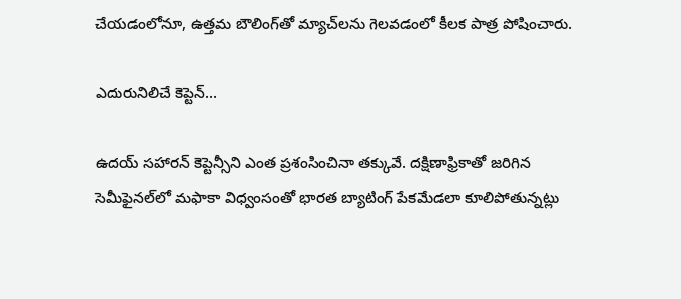చేయడంలోనూ, ఉత్తమ బౌలింగ్‌తో మ్యాచ్‌లను గెలవడంలో కీలక పాత్ర పోషించారు.

ఎదురునిలిచే కెప్టెన్‌...

ఉదయ్‌ సహారన్‌ కెప్టెన్సీని ఎంత ప్రశంసించినా తక్కువే. దక్షిణాఫ్రికాతో జరిగిన సెమీఫైనల్‌లో మఫాకా విధ్వంసంతో భారత బ్యాటింగ్ పేకమేడలా కూలిపోతున్నట్లు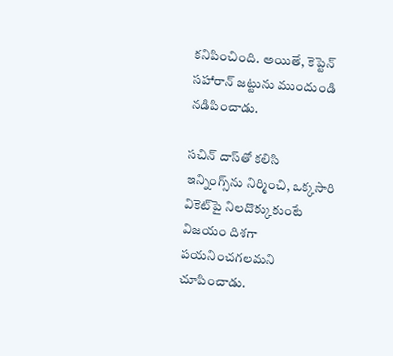కనిపించింది. అయితే, కెప్టెన్ సహారాన్ జట్టును ముందుండి నడిపించాడు.

సచిన్ దాస్‌తో కలిసి ఇన్నింగ్స్‌ను నిర్మించి, ఒక్కసారి వికెట్‌పై నిలదొక్కుకుంటే విజయం దిశగా పయనించగలమని చూపించాడు.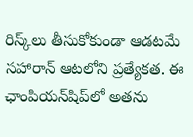రిస్క్‌లు తీసుకోకుండా ఆడటమే సహారాన్ ఆటలోని ప్రత్యేకత. ఈ ఛాంపియన్‌షిప్‌లో అతను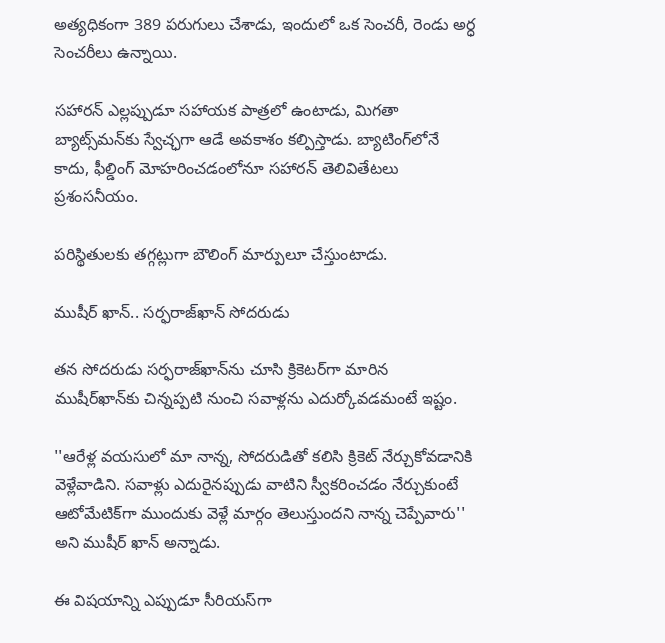అత్యధికంగా 389 పరుగులు చేశాడు, ఇందులో ఒక సెంచరీ, రెండు అర్ధ సెంచరీలు ఉన్నాయి.

సహారన్ ఎల్లప్పుడూ సహాయక పాత్రలో ఉంటాడు, మిగతా బ్యాట్స్‌మన్‌కు స్వేచ్ఛగా ఆడే అవకాశం కల్పిస్తాడు. బ్యాటింగ్‌లోనే కాదు, ఫీల్డింగ్‌ మోహరించడంలోనూ సహారన్ తెలివితేటలు ప్రశంసనీయం.

పరిస్థితులకు తగ్గట్లుగా బౌలింగ్ మార్పులూ చేస్తుంటాడు.

ముషీర్ ఖాన్.. సర్ఫరాజ్‌ఖాన్‌ సోదరుడు

తన సోదరుడు సర్ఫరాజ్‌ఖాన్‌ను చూసి క్రికెటర్‌గా మారిన ముషీర్‌ఖాన్‌కు చిన్నప్పటి నుంచి సవాళ్లను ఎదుర్కోవడమంటే ఇష్టం.

''ఆరేళ్ల వయసులో మా నాన్న, సోదరుడితో కలిసి క్రికెట్ నేర్చుకోవడానికి వెళ్లేవాడిని. సవాళ్లు ఎదురైనప్పుడు వాటిని స్వీకరించడం నేర్చుకుంటే ఆటోమేటిక్‌గా ముందుకు వెళ్లే మార్గం తెలుస్తుందని నాన్న చెప్పేవారు'' అని ముషీర్ ఖాన్ అన్నాడు.

ఈ విషయాన్ని ఎప్పుడూ సీరియస్‌గా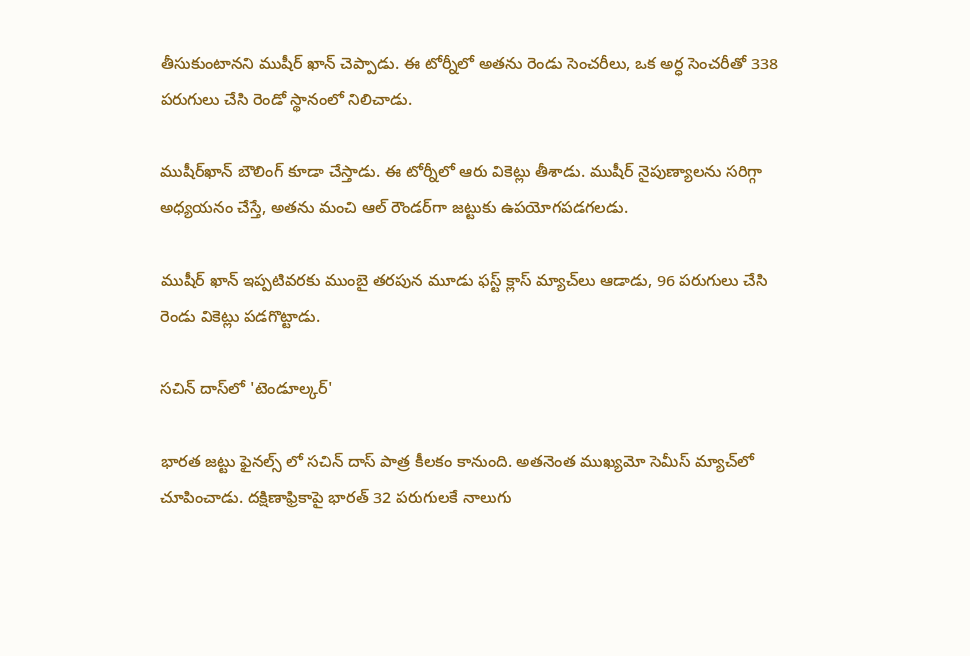తీసుకుంటానని ముషీర్ ఖాన్ చెప్పాడు. ఈ టోర్నీలో అతను రెండు సెంచరీలు, ఒక అర్ధ సెంచరీతో 338 పరుగులు చేసి రెండో స్థానంలో నిలిచాడు.

ముషీర్‌ఖాన్‌ బౌలింగ్ కూడా చేస్తాడు. ఈ టోర్నీలో ఆరు వికెట్లు తీశాడు. ముషీర్ నైపుణ్యాలను సరిగ్గా అధ్యయనం చేస్తే, అతను మంచి ఆల్ రౌండర్‌గా జట్టుకు ఉపయోగపడగలడు.

ముషీర్ ఖాన్ ఇప్పటివరకు ముంబై తరపున మూడు ఫస్ట్ క్లాస్ మ్యాచ్‌లు ఆడాడు, 96 పరుగులు చేసి రెండు వికెట్లు పడగొట్టాడు.

సచిన్ దాస్‌లో 'టెండూల్కర్'

భారత జట్టు ఫైనల్స్ లో సచిన్ దాస్ పాత్ర కీలకం కానుంది. అతనెంత ముఖ్యమో సెమీస్ మ్యాచ్‌లో చూపించాడు. దక్షిణాఫ్రికాపై భారత్ 32 పరుగులకే నాలుగు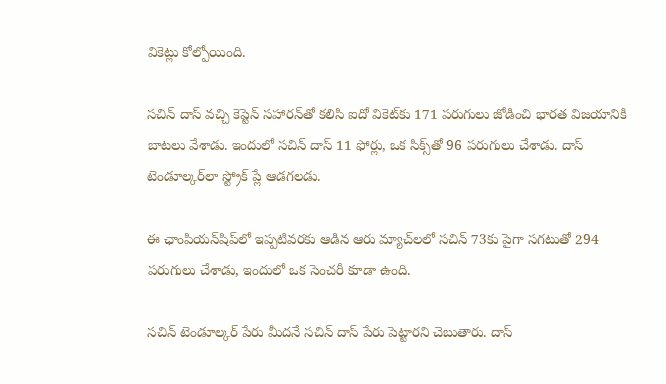వికెట్లు కోల్పోయింది.

సచిన్ దాస్ వచ్చి కెప్టెన్ సహారన్‌తో కలిసి ఐదో వికెట్‌కు 171 పరుగులు జోడించి భారత విజయానికి బాటలు వేశాడు. ఇందులో సచిన్ దాస్ 11 ఫోర్లు, ఒక సిక్స్‌తో 96 పరుగులు చేశాడు. దాస్ టెండూల్కర్‌లా స్ట్రోక్‌ ప్లే ఆడగలడు.

ఈ ఛాంపియన్‌షిప్‌లో ఇప్పటివరకు ఆడిన ఆరు మ్యాచ్‌లలో సచిన్ 73కు పైగా సగటుతో 294 పరుగులు చేశాడు, ఇందులో ఒక సెంచరీ కూడా ఉంది.

సచిన్ టెండూల్కర్ పేరు మీదనే సచిన్ దాస్ పేరు పెట్టారని చెబుతారు. దాస్‌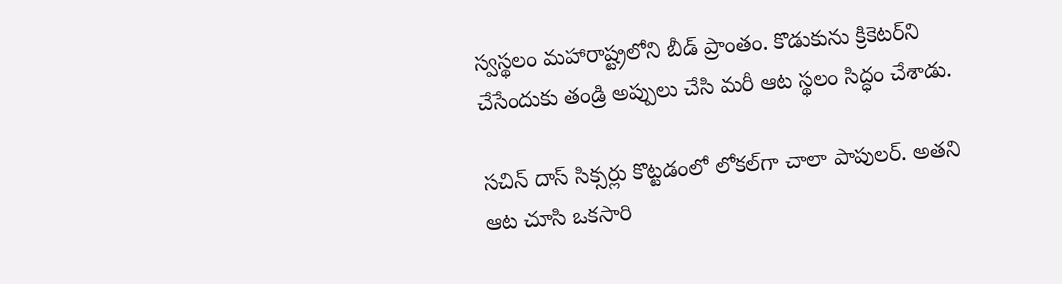స్వస్థలం మహారాష్ట్రలోని బీడ్ ప్రాంతం. కొడుకును క్రికెటర్‌ని చేసేందుకు తండ్రి అప్పులు చేసి మరీ ఆట స్థలం సిద్ధం చేశాడు.

సచిన్ దాస్ సిక్సర్లు కొట్టడంలో లోకల్‌గా చాలా పాపులర్. అతని ఆట చూసి ఒకసారి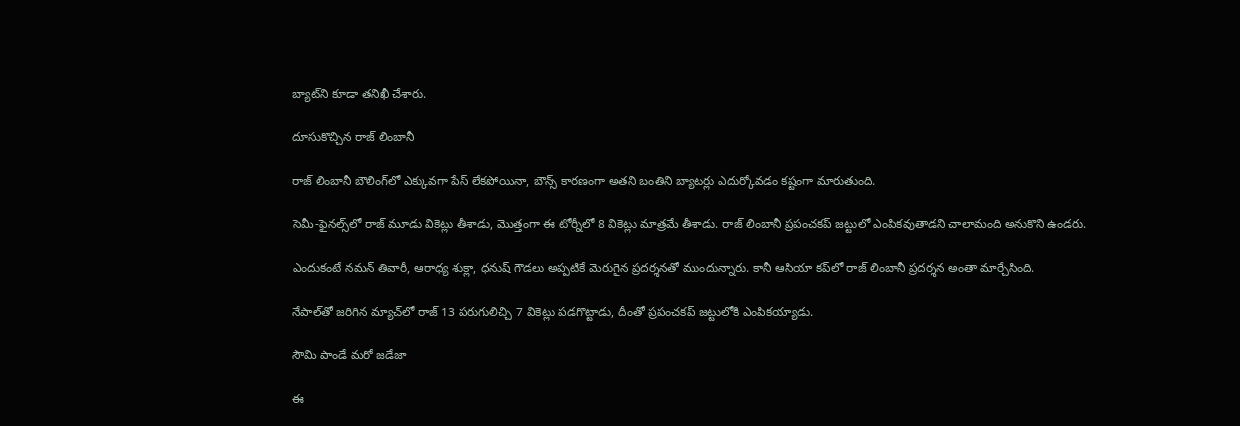బ్యాట్‌ని కూడా తనిఖీ చేశారు.

దూసుకొచ్చిన రాజ్ లింబానీ

రాజ్ లింబానీ బౌలింగ్‌లో ఎక్కువగా పేస్ లేకపోయినా, బౌన్స్ కారణంగా అతని బంతిని బ్యాటర్లు ఎదుర్కోవడం కష్టంగా మారుతుంది.

సెమీ-ఫైనల్స్‌లో రాజ్ మూడు వికెట్లు తీశాడు, మొత్తంగా ఈ టోర్నీలో 8 వికెట్లు మాత్రమే తీశాడు. రాజ్ లింబానీ ప్రపంచకప్ జట్టులో ఎంపికవుతాడని చాలామంది అనుకొని ఉండరు.

ఎందుకంటే నమన్ తివారీ, ఆరాధ్య శుక్లా, ధనుష్ గౌడలు అప్పటికే మెరుగైన ప్రదర్శనతో ముందున్నారు. కానీ ఆసియా కప్‌లో రాజ్ లింబానీ ప్రదర్శన అంతా మార్చేసింది.

నేపాల్‌తో జరిగిన మ్యాచ్‌లో రాజ్ 13 పరుగులిచ్చి 7 వికెట్లు పడగొట్టాడు, దీంతో ప్రపంచకప్ జట్టులోకి ఎంపికయ్యాడు.

సౌమి పాండే మరో జడేజా

ఈ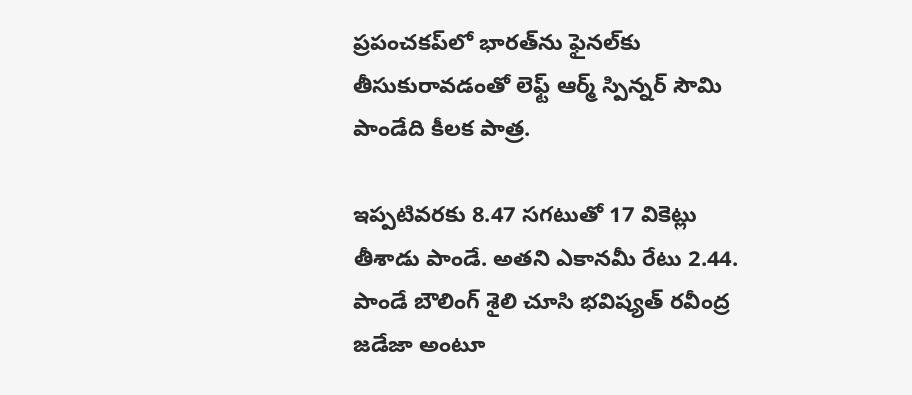ప్రపంచకప్‌లో భారత్‌ను ఫైనల్‌కు తీసుకురావడంతో లెఫ్ట్ ఆర్మ్ స్పిన్నర్ సౌమి పాండేది కీలక పాత్ర.

ఇప్పటివరకు 8.47 సగటుతో 17 వికెట్లు తీశాడు పాండే. అతని ఎకానమీ రేటు 2.44. పాండే బౌలింగ్ శైలి చూసి భవిష్యత్ రవీంద్ర జడేజా అంటూ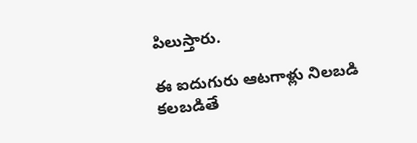పిలుస్తారు.

ఈ ఐదుగురు ఆటగాళ్లు నిలబడి కలబడితే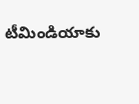టీమిండియాకు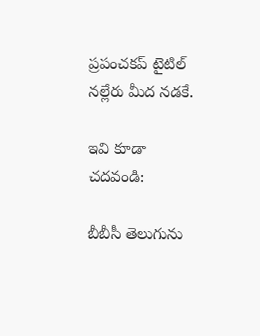ప్రపంచకప్ టైటిల్ నల్లేరు మీద నడకే.

ఇవి కూడా చదవండి:

బీబీసీ తెలుగును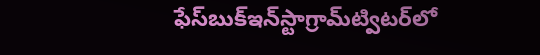ఫేస్‌బుక్ఇన్‌స్టాగ్రామ్‌ట్విటర్‌లో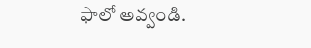ఫాలో అవ్వండి.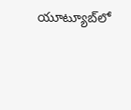యూట్యూబ్‌లో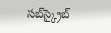సబ్‌స్క్రైబ్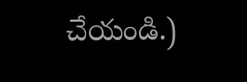చేయండి.)